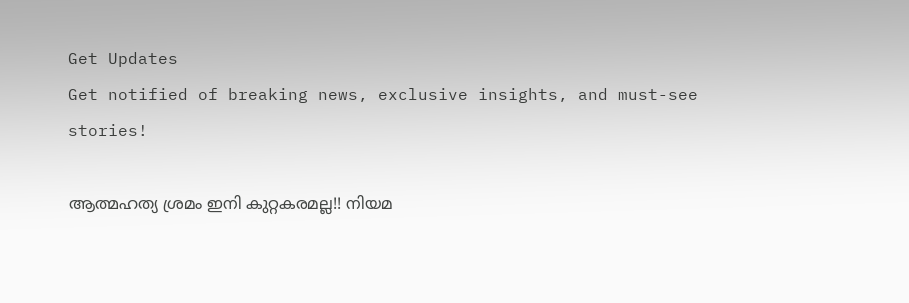Get Updates
Get notified of breaking news, exclusive insights, and must-see stories!

ആത്മഹത്യ ശ്രമം ഇനി കുറ്റകരമല്ല!! നിയമ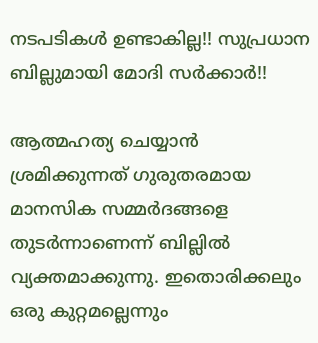നടപടികള്‍ ഉണ്ടാകില്ല!! സുപ്രധാന ബില്ലുമായി മോദി സര്‍ക്കാര്‍!!

ആത്മഹത്യ ചെയ്യാന്‍ ശ്രമിക്കുന്നത് ഗുരുതരമായ മാനസിക സമ്മര്‍ദങ്ങളെ തുടര്‍ന്നാണെന്ന് ബില്ലില്‍ വ്യക്തമാക്കുന്നു. ഇതൊരിക്കലും ഒരു കുറ്റമല്ലെന്നും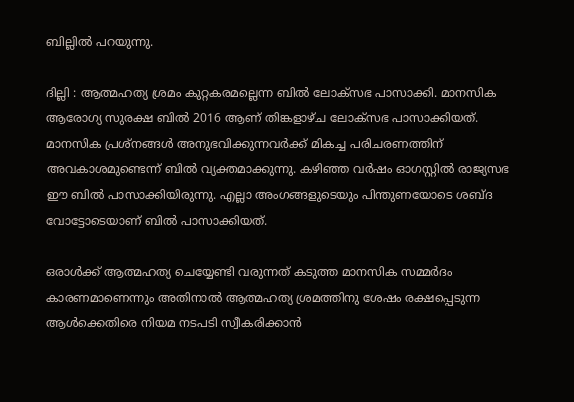ബില്ലില്‍ പറയുന്നു.

ദില്ലി : ആത്മഹത്യ ശ്രമം കുറ്റകരമല്ലെന്ന ബില്‍ ലോക്‌സഭ പാസാക്കി. മാനസിക ആരോഗ്യ സുരക്ഷ ബില്‍ 2016 ആണ് തിങ്കളാഴ്ച ലോക്‌സഭ പാസാക്കിയത്. മാനസിക പ്രശ്‌നങ്ങള്‍ അനുഭവിക്കുന്നവര്‍ക്ക് മികച്ച പരിചരണത്തിന് അവകാശമുണ്ടെന്ന് ബില്‍ വ്യക്തമാക്കുന്നു. കഴിഞ്ഞ വര്‍ഷം ഓഗസ്റ്റില്‍ രാജ്യസഭ ഈ ബില്‍ പാസാക്കിയിരുന്നു. എല്ലാ അംഗങ്ങളുടെയും പിന്തുണയോടെ ശബ്ദ വോട്ടോടെയാണ് ബില്‍ പാസാക്കിയത്.

ഒരാള്‍ക്ക് ആത്മഹത്യ ചെയ്യേണ്ടി വരുന്നത് കടുത്ത മാനസിക സമ്മര്‍ദം കാരണമാണെന്നും അതിനാല്‍ ആത്മഹത്യ ശ്രമത്തിനു ശേഷം രക്ഷപ്പെടുന്ന ആള്‍ക്കെതിരെ നിയമ നടപടി സ്വീകരിക്കാന്‍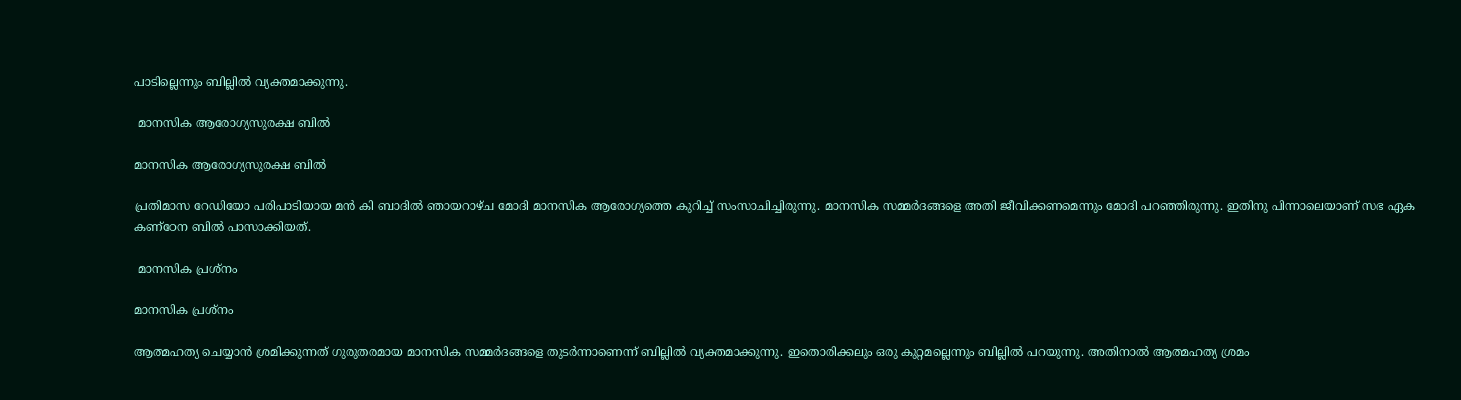പാടില്ലെന്നും ബില്ലില്‍ വ്യക്തമാക്കുന്നു.

 മാനസിക ആരോഗ്യസുരക്ഷ ബില്‍

മാനസിക ആരോഗ്യസുരക്ഷ ബില്‍

പ്രതിമാസ റേഡിയോ പരിപാടിയായ മന്‍ കി ബാദില്‍ ഞായറാഴ്ച മോദി മാനസിക ആരോഗ്യത്തെ കുറിച്ച് സംസാചിച്ചിരുന്നു. മാനസിക സമ്മര്‍ദങ്ങളെ അതി ജീവിക്കണമെന്നും മോദി പറഞ്ഞിരുന്നു. ഇതിനു പിന്നാലെയാണ് സഭ ഏക കണ്‌ഠേന ബില്‍ പാസാക്കിയത്.

 മാനസിക പ്രശ്‌നം

മാനസിക പ്രശ്‌നം

ആത്മഹത്യ ചെയ്യാന്‍ ശ്രമിക്കുന്നത് ഗുരുതരമായ മാനസിക സമ്മര്‍ദങ്ങളെ തുടര്‍ന്നാണെന്ന് ബില്ലില്‍ വ്യക്തമാക്കുന്നു. ഇതൊരിക്കലും ഒരു കുറ്റമല്ലെന്നും ബില്ലില്‍ പറയുന്നു. അതിനാല്‍ ആത്മഹത്യ ശ്രമം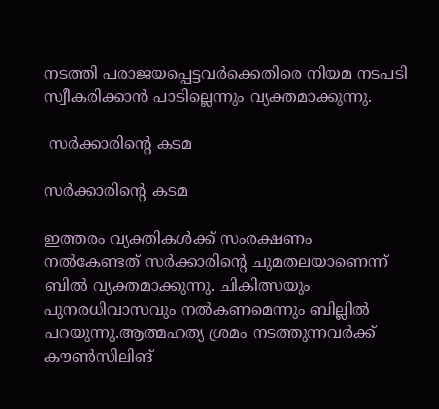നടത്തി പരാജയപ്പെട്ടവര്‍ക്കെതിരെ നിയമ നടപടി സ്വീകരിക്കാന്‍ പാടില്ലെന്നും വ്യക്തമാക്കുന്നു.

 സര്‍ക്കാരിന്റെ കടമ

സര്‍ക്കാരിന്റെ കടമ

ഇത്തരം വ്യക്തികള്‍ക്ക് സംരക്ഷണം നല്‍കേണ്ടത് സര്‍ക്കാരിന്റെ ചുമതലയാണെന്ന് ബില്‍ വ്യക്തമാക്കുന്നു. ചികിത്സയും പുനരധിവാസവും നല്‍കണമെന്നും ബില്ലില്‍ പറയുന്നു.ആത്മഹത്യ ശ്രമം നടത്തുന്നവര്‍ക്ക് കൗണ്‍സിലിങ്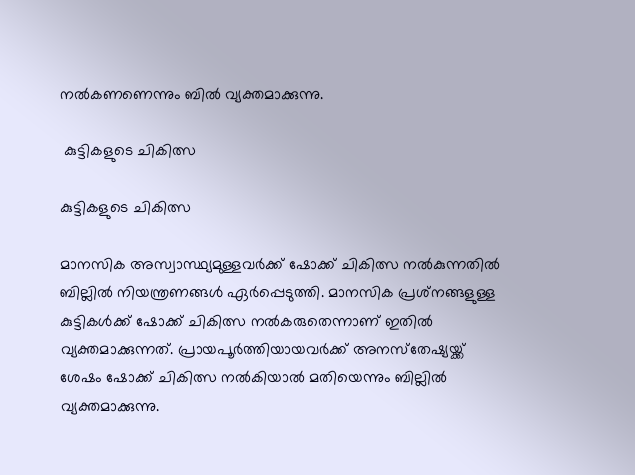നല്‍കണണെന്നും ബില്‍ വ്യക്തമാക്കുന്നു.

 കുട്ടികളുടെ ചികിത്സ

കുട്ടികളുടെ ചികിത്സ

മാനസിക അസ്വാസ്ഥ്യമുള്ളവര്‍ക്ക് ഷോക്ക് ചികിത്സ നല്‍കുന്നതില്‍ ബില്ലില്‍ നിയന്ത്രണങ്ങള്‍ ഏര്‍പ്പെടുത്തി. മാനസിക പ്രശ്‌നങ്ങളുള്ള കുട്ടികള്‍ക്ക് ഷോക്ക് ചികിത്സ നല്‍കരുതെന്നാണ് ഇതില്‍ വ്യക്തമാക്കുന്നത്. പ്രായപൂര്‍ത്തിയായവര്‍ക്ക് അനസ്‌തേഷ്യയ്ക്ക് ശേഷം ഷോക്ക് ചികിത്സ നല്‍കിയാല്‍ മതിയെന്നും ബില്ലില്‍ വ്യക്തമാക്കുന്നു.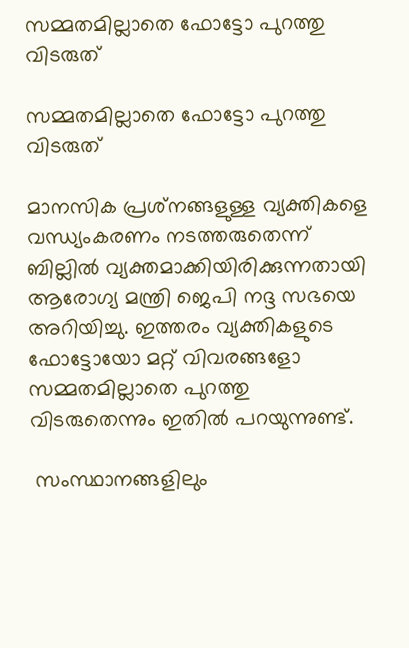സമ്മതമില്ലാതെ ഫോട്ടോ പുറത്തു വിടരുത്

സമ്മതമില്ലാതെ ഫോട്ടോ പുറത്തു വിടരുത്

മാനസിക പ്രശ്‌നങ്ങളുള്ള വ്യക്തികളെ വന്ധ്യംകരണം നടത്തരുതെന്ന് ബില്ലില്‍ വ്യക്തമാക്കിയിരിക്കുന്നതായി ആരോഗ്യ മന്ത്രി ജെപി നദ്ദ സഭയെ അറിയിച്ചു. ഇത്തരം വ്യക്തികളുടെ ഫോട്ടോയോ മറ്റ് വിവരങ്ങളോ സമ്മതമില്ലാതെ പുറത്തു വിടരുതെന്നും ഇതില്‍ പറയുന്നുണ്ട്.

 സംസ്ഥാനങ്ങളിലും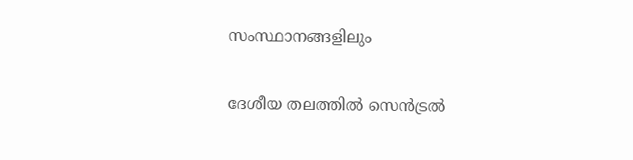സംസ്ഥാനങ്ങളിലും

ദേശീയ തലത്തില്‍ സെന്‍ട്രല്‍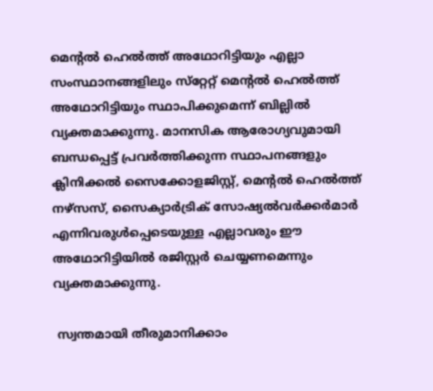മെന്റല്‍ ഹെല്‍ത്ത് അഥോറിട്ടിയും എല്ലാ സംസ്ഥാനങ്ങളിലും സ്‌റ്റേറ്റ് മെന്റല്‍ ഹെല്‍ത്ത് അഥോറിട്ടിയും സ്ഥാപിക്കുമെന്ന് ബില്ലില്‍ വ്യക്തമാക്കുന്നു. മാനസിക ആരോഗ്യവുമായി ബന്ധപ്പെട്ട് പ്രവര്‍ത്തിക്കുന്ന സ്ഥാപനങ്ങളും ക്ലിനിക്കല്‍ സൈക്കോളജിസ്റ്റ്, മെന്റല്‍ ഹെല്‍ത്ത് നഴ്‌സസ്, സൈക്യാര്‍ട്രിക് സോഷ്യല്‍വര്‍ക്കര്‍മാര്‍ എന്നിവരുള്‍പ്പെടെയുള്ള എല്ലാവരും ഈ അഥോറിട്ടിയില്‍ രജിസ്റ്റര്‍ ചെയ്യണമെന്നും വ്യക്തമാക്കുന്നു.

 സ്വന്തമായി തീരുമാനിക്കാം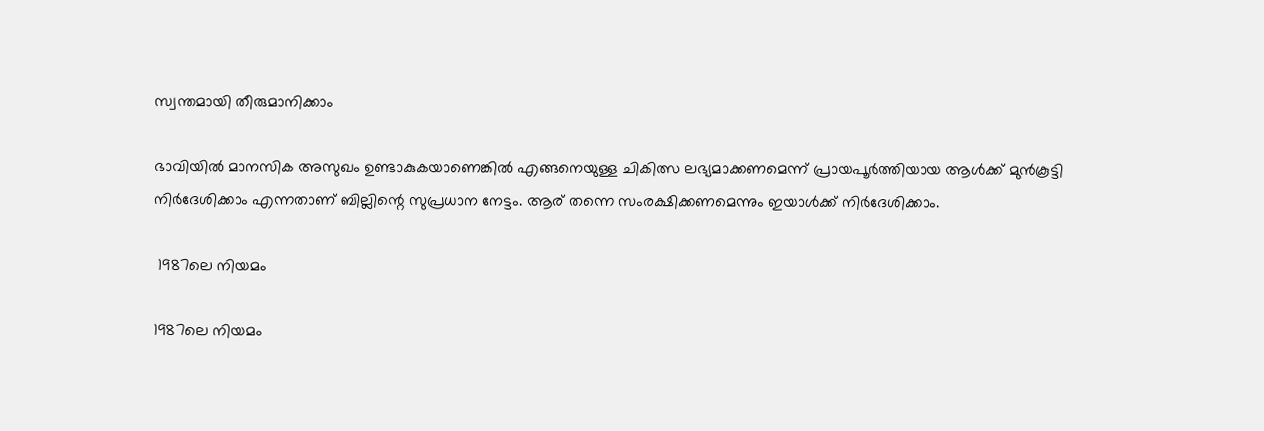സ്വന്തമായി തീരുമാനിക്കാം

ഭാവിയില്‍ മാനസിക അസുഖം ഉണ്ടാകുകയാണെങ്കില്‍ എങ്ങനെയുള്ള ചികിത്സ ലഭ്യമാക്കണമെന്ന് പ്രായപൂര്‍ത്തിയായ ആള്‍ക്ക് മുന്‍കൂട്ടി നിര്‍ദേശിക്കാം എന്നതാണ് ബില്ലിന്റെ സുപ്രധാന നേട്ടം. ആര് തന്നെ സംരക്ഷിക്കണമെന്നും ഇയാള്‍ക്ക് നിര്‍ദേശിക്കാം.

 1987ലെ നിയമം

1987ലെ നിയമം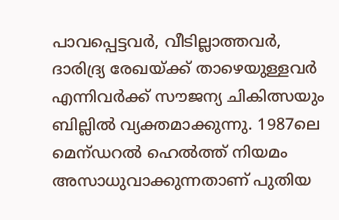പാവപ്പെട്ടവര്‍, വീടില്ലാത്തവര്‍, ദാരിദ്ര്യ രേഖയ്ക്ക് താഴെയുള്ളവര്‍ എന്നിവര്‍ക്ക് സൗജന്യ ചികിത്സയും ബില്ലില്‍ വ്യക്തമാക്കുന്നു. 1987ലെ മെന്ഡറല്‍ ഹെല്‍ത്ത് നിയമം അസാധുവാക്കുന്നതാണ് പുതിയ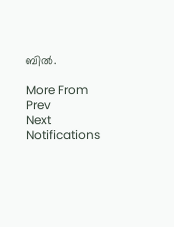ബില്‍.

More From
Prev
Next
Notifications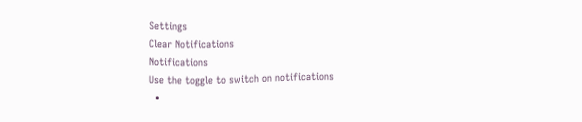Settings
Clear Notifications
Notifications
Use the toggle to switch on notifications
  •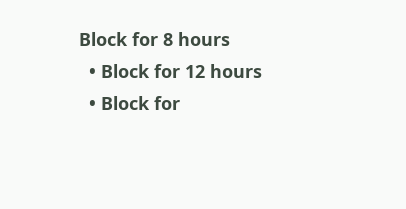Block for 8 hours
  • Block for 12 hours
  • Block for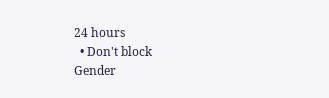24 hours
  • Don't block
Gender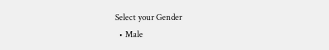Select your Gender
  • Male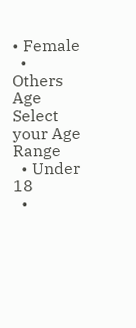• Female
  • Others
Age
Select your Age Range
  • Under 18
  •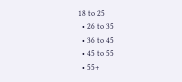18 to 25
  • 26 to 35
  • 36 to 45
  • 45 to 55
  • 55+